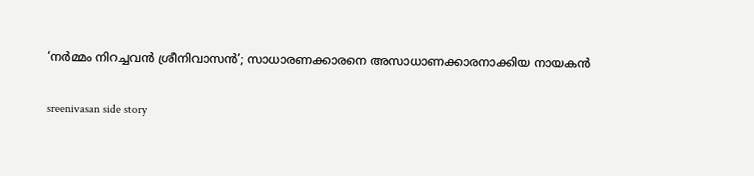‘നർമ്മം നിറച്ചവൻ ശ്രീനിവാസൻ’; സാധാരണക്കാരനെ അസാധാണക്കാരനാക്കിയ നായകൻ

sreenivasan side story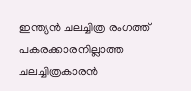ഇന്ത്യൻ ചലച്ചിത്ര രംഗത്ത് പകരക്കാരനില്ലാത്ത ചലച്ചിത്രകാരൻ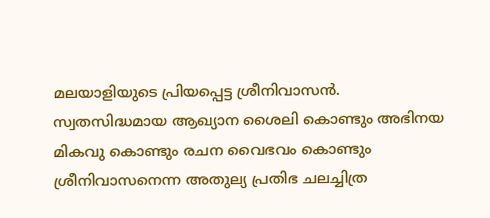മലയാളിയുടെ പ്രിയപ്പെട്ട ശ്രീനിവാസൻ. സ്വതസിദ്ധമായ ആഖ്യാന ശൈലി കൊണ്ടും അഭിനയ മികവു കൊണ്ടും രചന വൈഭവം കൊണ്ടും ശ്രീനിവാസനെന്ന അതുല്യ പ്രതിഭ ചലച്ചിത്ര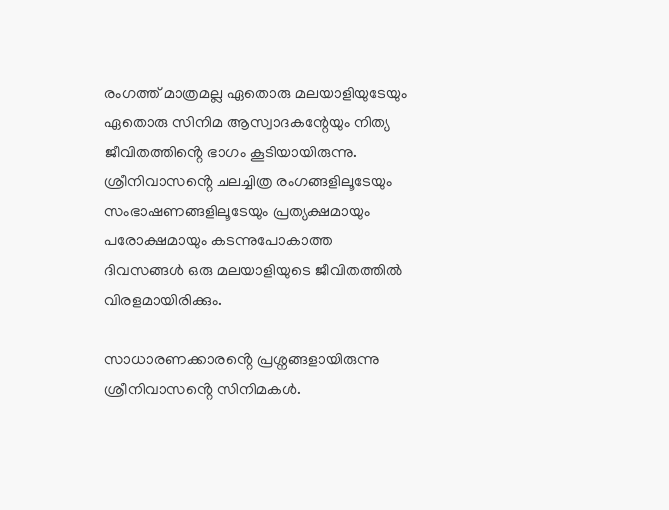രംഗത്ത് മാത്രമല്ല ഏതൊരു മലയാളിയുടേയും ഏതൊരു സിനിമ ആസ്വാദകന്റേയും നിത്യ ജീവിതത്തിൻ്റെ ഭാഗം കൂടിയായിരുന്നു. ശ്രീനിവാസൻ്റെ ചലച്ചിത്ര രംഗങ്ങളിലൂടേയും സംഭാഷണങ്ങളിലൂടേയും പ്രത്യക്ഷമായും പരോക്ഷമായും കടന്നുപോകാത്ത ദിവസങ്ങൾ ഒരു മലയാളിയുടെ ജീവിതത്തിൽ വിരളമായിരിക്കും.

സാധാരണക്കാരൻ്റെ പ്രശ്നങ്ങളായിരുന്നു ശ്രീനിവാസൻ്റെ സിനിമകൾ.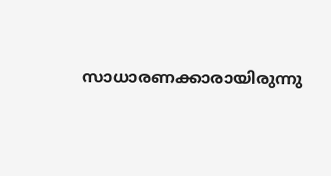സാധാരണക്കാരായിരുന്നു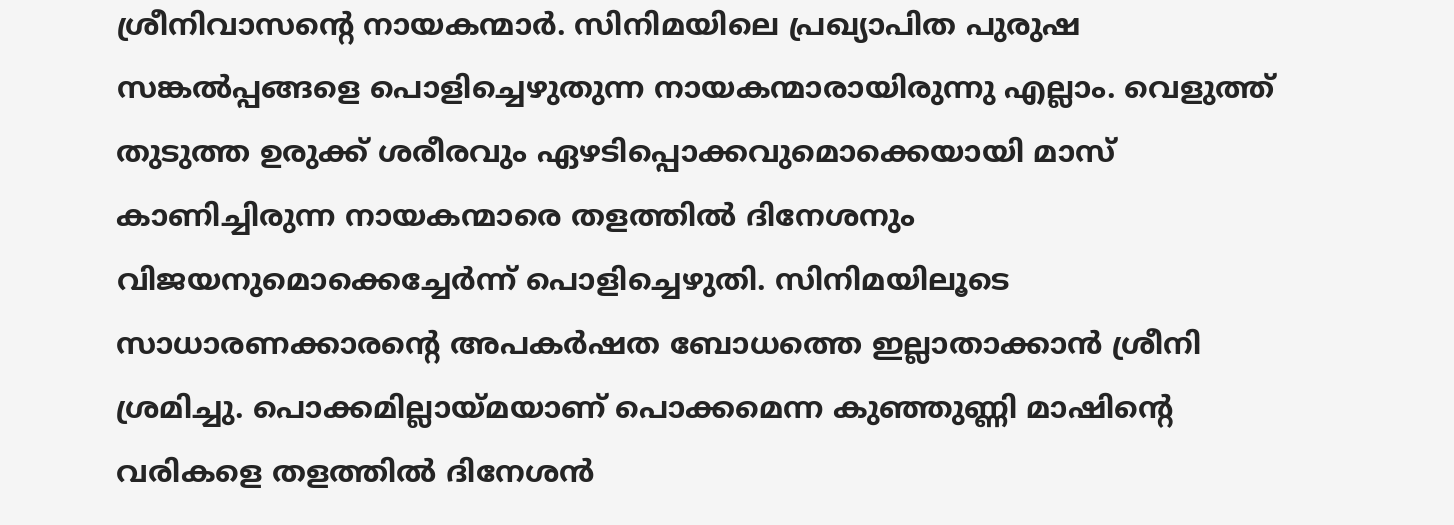ശ്രീനിവാസൻ്റെ നായകന്മാർ. സിനിമയിലെ പ്രഖ്യാപിത പുരുഷ സങ്കൽപ്പങ്ങളെ പൊളിച്ചെഴുതുന്ന നായകന്മാരായിരുന്നു എല്ലാം. വെളുത്ത് തുടുത്ത ഉരുക്ക് ശരീരവും ഏഴടിപ്പൊക്കവുമൊക്കെയായി മാസ് കാണിച്ചിരുന്ന നായകന്മാരെ തളത്തിൽ ദിനേശനും വിജയനുമൊക്കെച്ചേർന്ന് പൊളിച്ചെഴുതി. സിനിമയിലൂടെ സാധാരണക്കാരൻ്റെ അപകർഷത ബോധത്തെ ഇല്ലാതാക്കാൻ ശ്രീനി ശ്രമിച്ചു. പൊക്കമില്ലായ്മയാണ് പൊക്കമെന്ന കുഞ്ഞുണ്ണി മാഷിൻ്റെ വരികളെ തളത്തിൽ ദിനേശൻ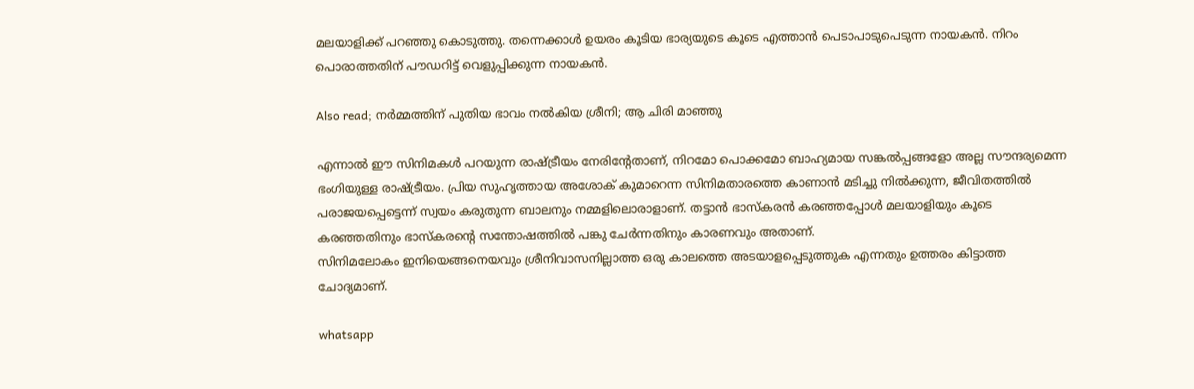മലയാളിക്ക് പറഞ്ഞു കൊടുത്തു. തന്നെക്കാൾ ഉയരം കൂടിയ ഭാര്യയുടെ കൂടെ എത്താൻ പെടാപാടുപെടുന്ന നായകൻ. നിറം പൊരാത്തതിന് പൗഡറിട്ട് വെളുപ്പിക്കുന്ന നായകൻ.

Also read; നർമ്മത്തിന് പുതിയ ഭാവം നൽകിയ ശ്രീനി; ആ ചിരി മാഞ്ഞു

എന്നാൽ ഈ സിനിമകൾ പറയുന്ന രാഷ്ട്രീയം നേരിൻ്റേതാണ്, നിറമോ പൊക്കമോ ബാഹ്യമായ സങ്കൽപ്പങ്ങളോ അല്ല സൗന്ദര്യമെന്ന ഭംഗിയുള്ള രാഷ്ട്രീയം. പ്രിയ സുഹൃത്തായ അശോക് കുമാറെന്ന സിനിമതാരത്തെ കാണാൻ മടിച്ചു നിൽക്കുന്ന, ജീവിതത്തിൽ പരാജയപ്പെട്ടെന്ന് സ്വയം കരുതുന്ന ബാലനും നമ്മളിലൊരാളാണ്. തട്ടാൻ ഭാസ്കരൻ കരഞ്ഞപ്പോൾ മലയാളിയും കൂടെ കരഞ്ഞതിനും ഭാസ്കരൻ്റെ സന്തോഷത്തിൽ പങ്കു ചേർന്നതിനും കാരണവും അതാണ്.
സിനിമലോകം ഇനിയെങ്ങനെയവും ശ്രീനിവാസനില്ലാത്ത ഒരു കാലത്തെ അടയാളപ്പെടുത്തുക എന്നതും ഉത്തരം കിട്ടാത്ത ചോദ്യമാണ്.

whatsapp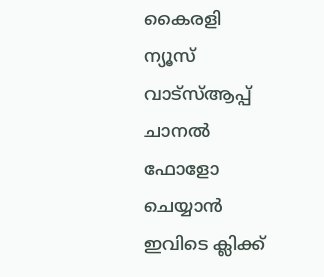കൈരളി ന്യൂസ് വാട്‌സ്ആപ്പ് ചാനല്‍ ഫോളോ ചെയ്യാന്‍ ഇവിടെ ക്ലിക്ക്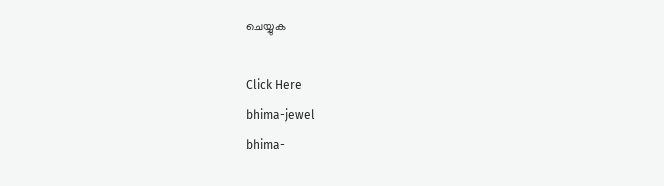ചെയ്യുക

Click Here
bhima-jewel
bhima-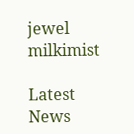jewel
milkimist

Latest News